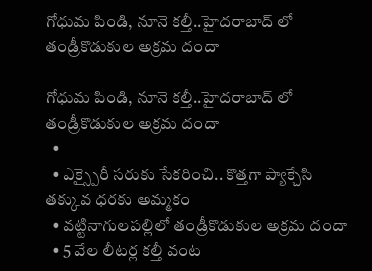గోధుమ పిండి, నూనె కల్తీ..హైదరాబాద్ లో తండ్రీకొడుకుల అక్రమ దందా

గోధుమ పిండి, నూనె కల్తీ..హైదరాబాద్ లో తండ్రీకొడుకుల అక్రమ దందా
  •
  • ఎక్స్పైరీ సరుకు సేకరించి.. కొత్తగా ప్యాక్చేసి తక్కువ ధరకు అమ్మకం
  • వట్టినాగులపల్లిలో తండ్రీకొడుకుల అక్రమ దందా
  • 5 వేల లీటర్ల కల్తీ వంట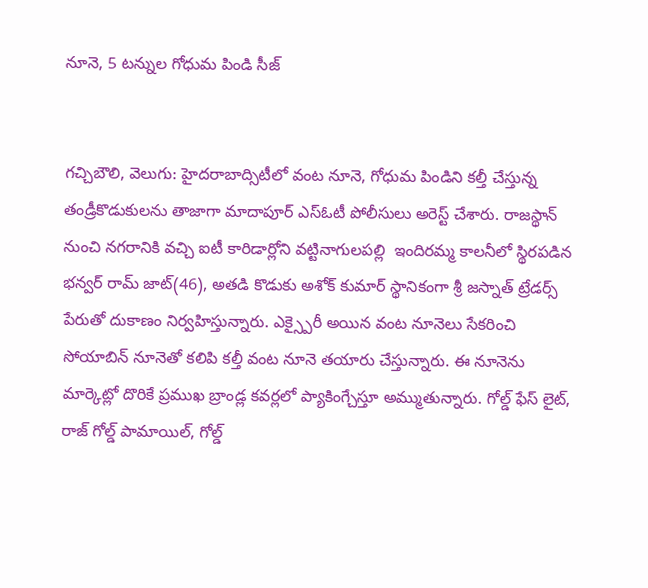నూనె, 5 టన్నుల గోధుమ పిండి సీజ్


గచ్చిబౌలి, వెలుగు: హైదరాబాద్సిటీలో వంట నూనె, గోధుమ పిండిని కల్తీ చేస్తున్న తండ్రీకొడుకులను తాజాగా మాదాపూర్ ఎస్ఓటీ పోలీసులు అరెస్ట్‌ చేశారు. రాజస్థాన్ నుంచి నగరానికి వచ్చి ఐటీ కారిడార్లోని వట్టినాగులపల్లి  ఇందిరమ్మ కాలనీలో స్థిరపడిన భన్వర్ రామ్ జాట్(46), అతడి కొడుకు అశోక్ కుమార్ స్థానికంగా శ్రీ జస్నాత్ ట్రేడర్స్ పేరుతో దుకాణం నిర్వహిస్తున్నారు. ఎక్స్పైరీ అయిన వంట నూనెలు సేకరించి సోయాబిన్ నూనెతో కలిపి కల్తీ వంట నూనె తయారు చేస్తున్నారు. ఈ నూనెను మార్కెట్లో దొరికే ప్రముఖ బ్రాండ్ల కవర్లలో ప్యాకింగ్చేస్తూ అమ్ముతున్నారు. గోల్డ్ ఫేస్ లైట్, రాజ్ గోల్డ్ పామాయిల్, గోల్డ్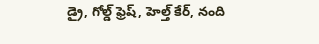డ్రై, గోల్డ్ ఫ్రెష్, హెల్త్ కేర్, నంది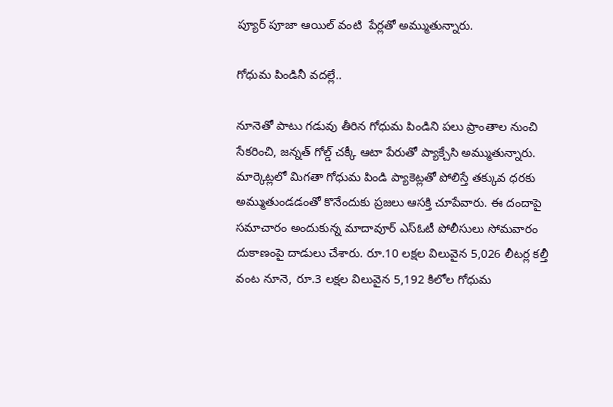ప్యూర్ పూజా ఆయిల్ వంటి  పేర్లతో అమ్ముతున్నారు.

గోధుమ పిండినీ వదల్లే..

నూనెతో పాటు గడువు తీరిన గోధుమ పిండిని పలు ప్రాంతాల నుంచి సేకరించి, జన్నత్ గోల్డ్ చక్కీ ఆటా పేరుతో ప్యాక్చేసి అమ్ముతున్నారు. మార్కెట్లలో మిగతా గోధుమ పిండి ప్యాకెట్లతో పోలిస్తే తక్కువ ధరకు అమ్ముతుండడంతో కొనేందుకు ప్రజలు ఆసక్తి చూపేవారు. ఈ దందాపై సమాచారం అందుకున్న మాదావూర్ ఎస్ఓటీ పోలీసులు సోమవారం దుకాణంపై దాడులు చేశారు. రూ.10 లక్షల విలువైన 5,026 లీటర్ల కల్తీ వంట నూనె, రూ.3 లక్షల విలువైన 5,192 కిలోల గోధుమ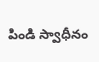పిండి స్వాధీనం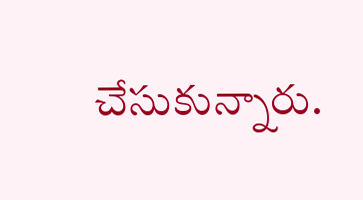చేసుకున్నారు.